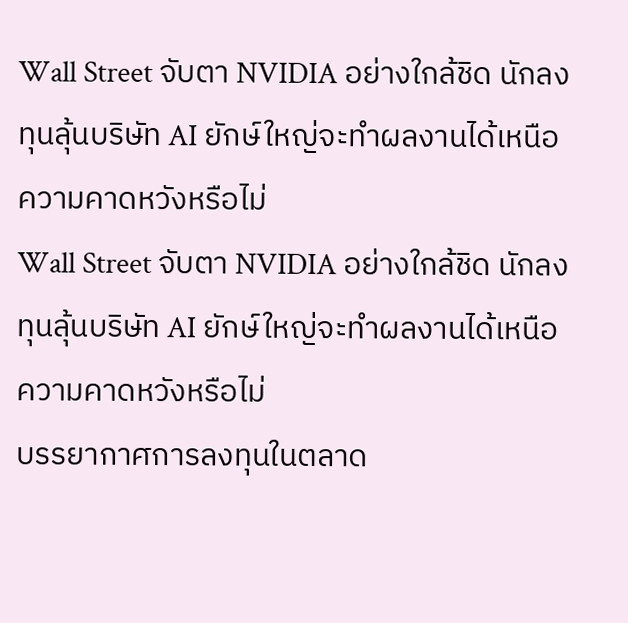Wall Street จับตา NVIDIA อย่างใกล้ชิด นักลงทุนลุ้นบริษัท AI ยักษ์ใหญ่จะทำผลงานได้เหนือความคาดหวังหรือไม่
Wall Street จับตา NVIDIA อย่างใกล้ชิด นักลงทุนลุ้นบริษัท AI ยักษ์ใหญ่จะทำผลงานได้เหนือความคาดหวังหรือไม่
บรรยากาศการลงทุนในตลาด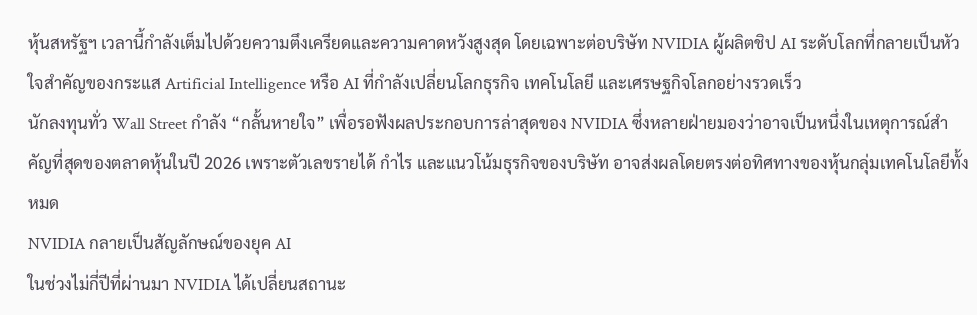หุ้นสหรัฐฯ เวลานี้กำลังเต็มไปด้วยความตึงเครียดและความคาดหวังสูงสุด โดยเฉพาะต่อบริษัท NVIDIA ผู้ผลิตชิป AI ระดับโลกที่กลายเป็นหัวใจสำคัญของกระแส Artificial Intelligence หรือ AI ที่กำลังเปลี่ยนโลกธุรกิจ เทคโนโลยี และเศรษฐกิจโลกอย่างรวดเร็ว
นักลงทุนทั่ว Wall Street กำลัง “กลั้นหายใจ” เพื่อรอฟังผลประกอบการล่าสุดของ NVIDIA ซึ่งหลายฝ่ายมองว่าอาจเป็นหนึ่งในเหตุการณ์สำคัญที่สุดของตลาดหุ้นในปี 2026 เพราะตัวเลขรายได้ กำไร และแนวโน้มธุรกิจของบริษัท อาจส่งผลโดยตรงต่อทิศทางของหุ้นกลุ่มเทคโนโลยีทั้งหมด
NVIDIA กลายเป็นสัญลักษณ์ของยุค AI
ในช่วงไม่กี่ปีที่ผ่านมา NVIDIA ได้เปลี่ยนสถานะ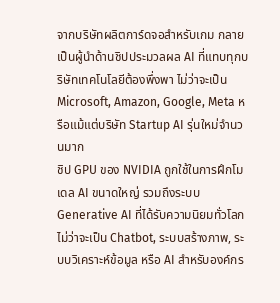จากบริษัทผลิตการ์ดจอสำหรับเกม กลายเป็นผู้นำด้านชิปประมวลผล AI ที่แทบทุกบริษัทเทคโนโลยีต้องพึ่งพา ไม่ว่าจะเป็น Microsoft, Amazon, Google, Meta หรือแม้แต่บริษัท Startup AI รุ่นใหม่จำนวนมาก
ชิป GPU ของ NVIDIA ถูกใช้ในการฝึกโมเดล AI ขนาดใหญ่ รวมถึงระบบ Generative AI ที่ได้รับความนิยมทั่วโลก ไม่ว่าจะเป็น Chatbot, ระบบสร้างภาพ, ระบบวิเคราะห์ข้อมูล หรือ AI สำหรับองค์กร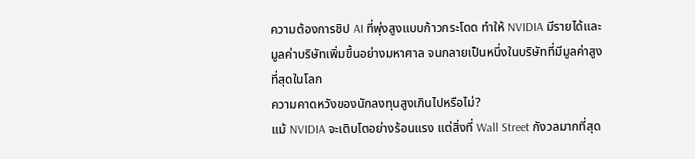ความต้องการชิป AI ที่พุ่งสูงแบบก้าวกระโดด ทำให้ NVIDIA มีรายได้และมูลค่าบริษัทเพิ่มขึ้นอย่างมหาศาล จนกลายเป็นหนึ่งในบริษัทที่มีมูลค่าสูงที่สุดในโลก
ความคาดหวังของนักลงทุนสูงเกินไปหรือไม่?
แม้ NVIDIA จะเติบโตอย่างร้อนแรง แต่สิ่งที่ Wall Street กังวลมากที่สุด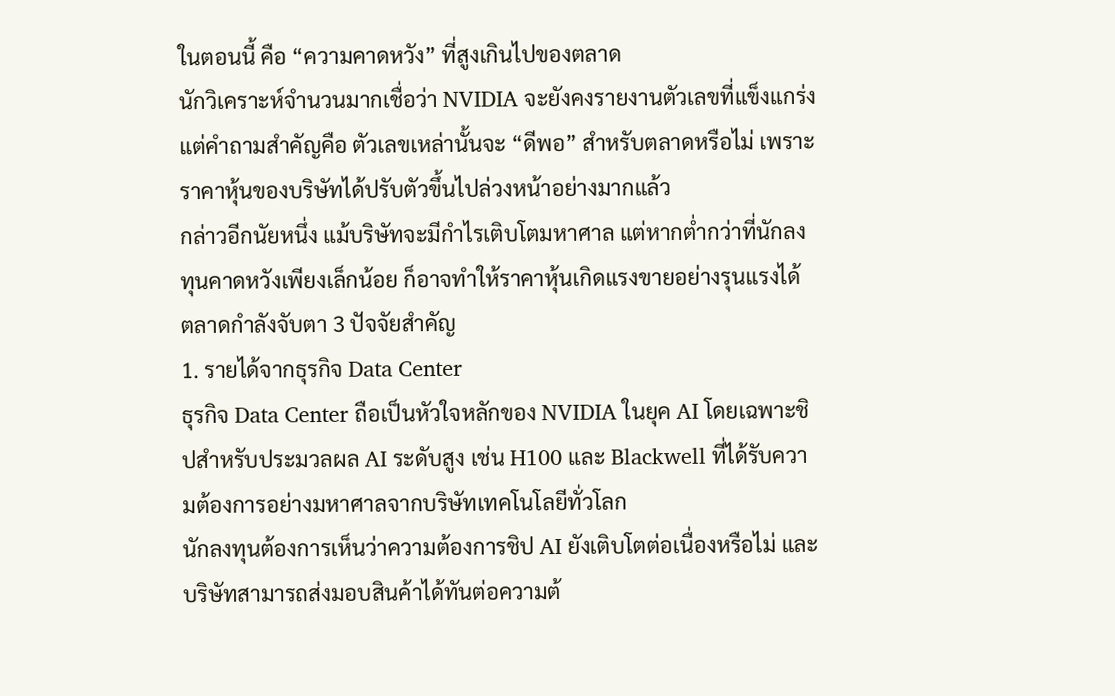ในตอนนี้ คือ “ความคาดหวัง” ที่สูงเกินไปของตลาด
นักวิเคราะห์จำนวนมากเชื่อว่า NVIDIA จะยังคงรายงานตัวเลขที่แข็งแกร่ง แต่คำถามสำคัญคือ ตัวเลขเหล่านั้นจะ “ดีพอ” สำหรับตลาดหรือไม่ เพราะราคาหุ้นของบริษัทได้ปรับตัวขึ้นไปล่วงหน้าอย่างมากแล้ว
กล่าวอีกนัยหนึ่ง แม้บริษัทจะมีกำไรเติบโตมหาศาล แต่หากต่ำกว่าที่นักลงทุนคาดหวังเพียงเล็กน้อย ก็อาจทำให้ราคาหุ้นเกิดแรงขายอย่างรุนแรงได้
ตลาดกำลังจับตา 3 ปัจจัยสำคัญ
1. รายได้จากธุรกิจ Data Center
ธุรกิจ Data Center ถือเป็นหัวใจหลักของ NVIDIA ในยุค AI โดยเฉพาะชิปสำหรับประมวลผล AI ระดับสูง เช่น H100 และ Blackwell ที่ได้รับความต้องการอย่างมหาศาลจากบริษัทเทคโนโลยีทั่วโลก
นักลงทุนต้องการเห็นว่าความต้องการชิป AI ยังเติบโตต่อเนื่องหรือไม่ และบริษัทสามารถส่งมอบสินค้าได้ทันต่อความต้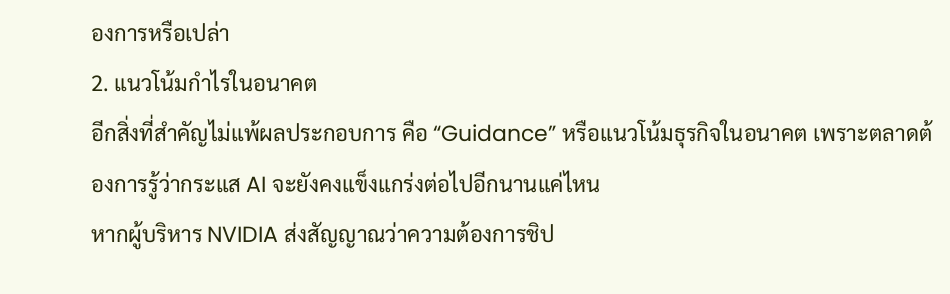องการหรือเปล่า
2. แนวโน้มกำไรในอนาคต
อีกสิ่งที่สำคัญไม่แพ้ผลประกอบการ คือ “Guidance” หรือแนวโน้มธุรกิจในอนาคต เพราะตลาดต้องการรู้ว่ากระแส AI จะยังคงแข็งแกร่งต่อไปอีกนานแค่ไหน
หากผู้บริหาร NVIDIA ส่งสัญญาณว่าความต้องการชิป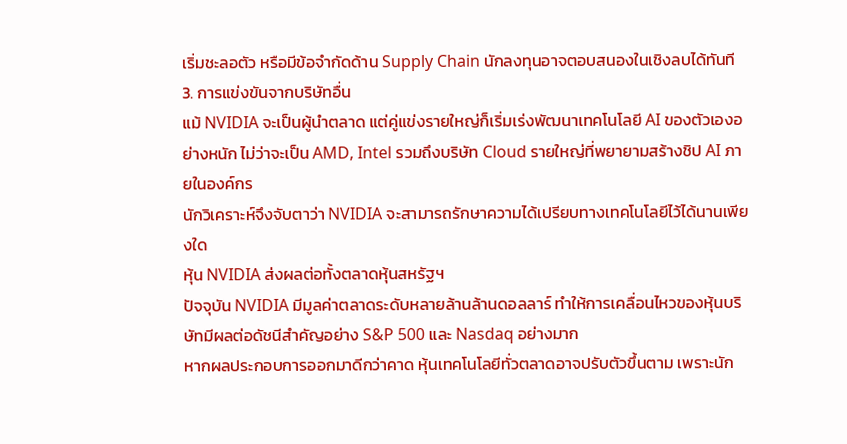เริ่มชะลอตัว หรือมีข้อจำกัดด้าน Supply Chain นักลงทุนอาจตอบสนองในเชิงลบได้ทันที
3. การแข่งขันจากบริษัทอื่น
แม้ NVIDIA จะเป็นผู้นำตลาด แต่คู่แข่งรายใหญ่ก็เริ่มเร่งพัฒนาเทคโนโลยี AI ของตัวเองอย่างหนัก ไม่ว่าจะเป็น AMD, Intel รวมถึงบริษัท Cloud รายใหญ่ที่พยายามสร้างชิป AI ภายในองค์กร
นักวิเคราะห์จึงจับตาว่า NVIDIA จะสามารถรักษาความได้เปรียบทางเทคโนโลยีไว้ได้นานเพียงใด
หุ้น NVIDIA ส่งผลต่อทั้งตลาดหุ้นสหรัฐฯ
ปัจจุบัน NVIDIA มีมูลค่าตลาดระดับหลายล้านล้านดอลลาร์ ทำให้การเคลื่อนไหวของหุ้นบริษัทมีผลต่อดัชนีสำคัญอย่าง S&P 500 และ Nasdaq อย่างมาก
หากผลประกอบการออกมาดีกว่าคาด หุ้นเทคโนโลยีทั่วตลาดอาจปรับตัวขึ้นตาม เพราะนัก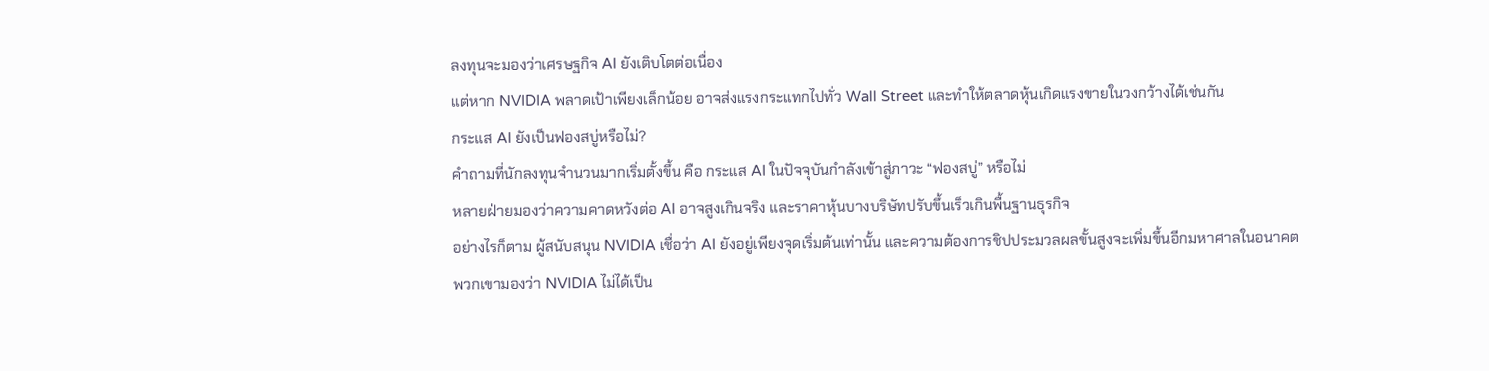ลงทุนจะมองว่าเศรษฐกิจ AI ยังเติบโตต่อเนื่อง
แต่หาก NVIDIA พลาดเป้าเพียงเล็กน้อย อาจส่งแรงกระแทกไปทั่ว Wall Street และทำให้ตลาดหุ้นเกิดแรงขายในวงกว้างได้เช่นกัน
กระแส AI ยังเป็นฟองสบู่หรือไม่?
คำถามที่นักลงทุนจำนวนมากเริ่มตั้งขึ้น คือ กระแส AI ในปัจจุบันกำลังเข้าสู่ภาวะ “ฟองสบู่” หรือไม่
หลายฝ่ายมองว่าความคาดหวังต่อ AI อาจสูงเกินจริง และราคาหุ้นบางบริษัทปรับขึ้นเร็วเกินพื้นฐานธุรกิจ
อย่างไรก็ตาม ผู้สนับสนุน NVIDIA เชื่อว่า AI ยังอยู่เพียงจุดเริ่มต้นเท่านั้น และความต้องการชิปประมวลผลขั้นสูงจะเพิ่มขึ้นอีกมหาศาลในอนาคต
พวกเขามองว่า NVIDIA ไม่ได้เป็น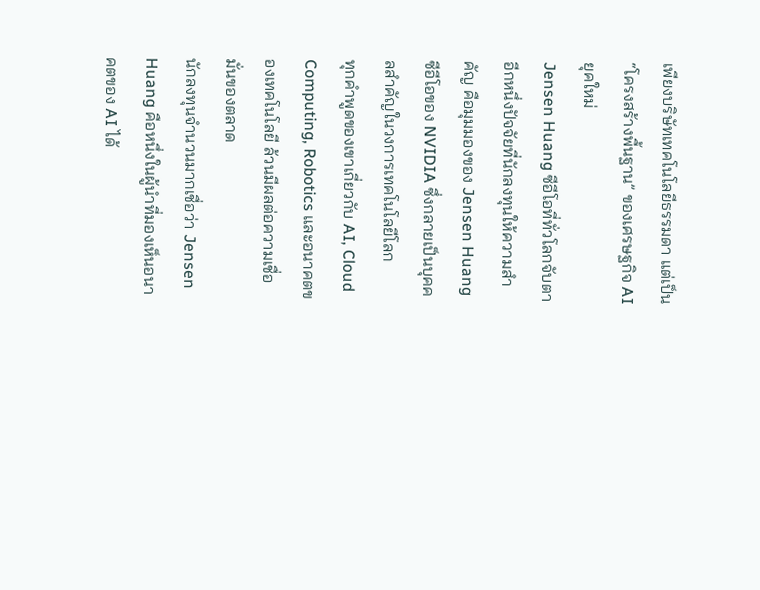เพียงบริษัทเทคโนโลยีธรรมดา แต่เป็น “โครงสร้างพื้นฐาน” ของเศรษฐกิจ AI ยุคใหม่
Jensen Huang ซีอีโอที่ทั่วโลกจับตา
อีกหนึ่งปัจจัยที่นักลงทุนให้ความสำคัญ คือมุมมองของ Jensen Huang ซีอีโอของ NVIDIA ซึ่งกลายเป็นบุคคลสำคัญในวงการเทคโนโลยีโลก
ทุกคำพูดของเขาเกี่ยวกับ AI, Cloud Computing, Robotics และอนาคตของเทคโนโลยี ล้วนมีผลต่อความเชื่อมั่นของตลาด
นักลงทุนจำนวนมากเชื่อว่า Jensen Huang คือหนึ่งในผู้นำที่มองเห็นอนาคตของ AI ได้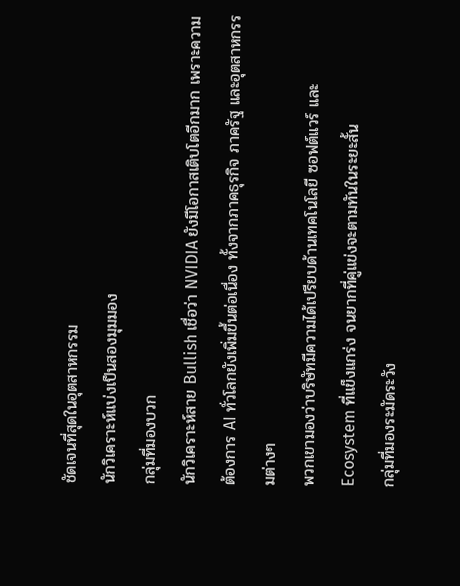ชัดเจนที่สุดในอุตสาหกรรม
นักวิเคราะห์แบ่งเป็นสองมุมมอง
กลุ่มที่มองบวก
นักวิเคราะห์สาย Bullish เชื่อว่า NVIDIA ยังมีโอกาสเติบโตอีกมาก เพราะความต้องการ AI ทั่วโลกยังเพิ่มขึ้นต่อเนื่อง ทั้งจากภาคธุรกิจ ภาครัฐ และอุตสาหกรรมต่างๆ
พวกเขามองว่าบริษัทมีความได้เปรียบด้านเทคโนโลยี ซอฟต์แวร์ และ Ecosystem ที่แข็งแกร่ง จนยากที่คู่แข่งจะตามทันในระยะสั้น
กลุ่มที่มองระมัดระวัง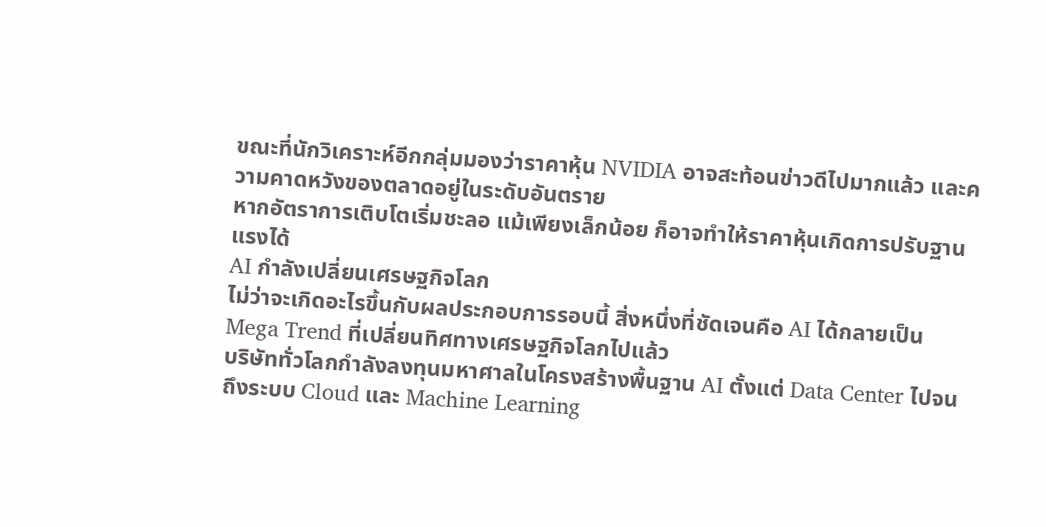ขณะที่นักวิเคราะห์อีกกลุ่มมองว่าราคาหุ้น NVIDIA อาจสะท้อนข่าวดีไปมากแล้ว และความคาดหวังของตลาดอยู่ในระดับอันตราย
หากอัตราการเติบโตเริ่มชะลอ แม้เพียงเล็กน้อย ก็อาจทำให้ราคาหุ้นเกิดการปรับฐานแรงได้
AI กำลังเปลี่ยนเศรษฐกิจโลก
ไม่ว่าจะเกิดอะไรขึ้นกับผลประกอบการรอบนี้ สิ่งหนึ่งที่ชัดเจนคือ AI ได้กลายเป็น Mega Trend ที่เปลี่ยนทิศทางเศรษฐกิจโลกไปแล้ว
บริษัททั่วโลกกำลังลงทุนมหาศาลในโครงสร้างพื้นฐาน AI ตั้งแต่ Data Center ไปจนถึงระบบ Cloud และ Machine Learning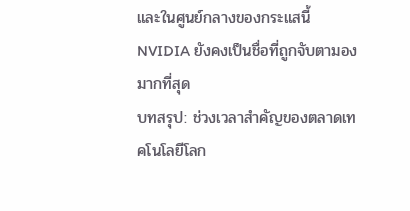และในศูนย์กลางของกระแสนี้ NVIDIA ยังคงเป็นชื่อที่ถูกจับตามองมากที่สุด
บทสรุป: ช่วงเวลาสำคัญของตลาดเทคโนโลยีโลก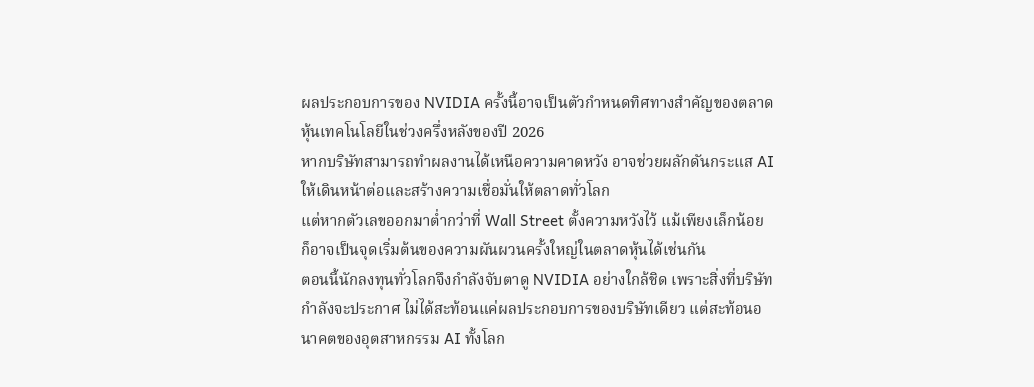ผลประกอบการของ NVIDIA ครั้งนี้อาจเป็นตัวกำหนดทิศทางสำคัญของตลาดหุ้นเทคโนโลยีในช่วงครึ่งหลังของปี 2026
หากบริษัทสามารถทำผลงานได้เหนือความคาดหวัง อาจช่วยผลักดันกระแส AI ให้เดินหน้าต่อและสร้างความเชื่อมั่นให้ตลาดทั่วโลก
แต่หากตัวเลขออกมาต่ำกว่าที่ Wall Street ตั้งความหวังไว้ แม้เพียงเล็กน้อย ก็อาจเป็นจุดเริ่มต้นของความผันผวนครั้งใหญ่ในตลาดหุ้นได้เช่นกัน
ตอนนี้นักลงทุนทั่วโลกจึงกำลังจับตาดู NVIDIA อย่างใกล้ชิด เพราะสิ่งที่บริษัทกำลังจะประกาศ ไม่ได้สะท้อนแค่ผลประกอบการของบริษัทเดียว แต่สะท้อนอนาคตของอุตสาหกรรม AI ทั้งโลก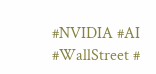#NVIDIA #AI #WallStreet #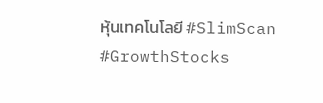หุ้นเทคโนโลยี #SlimScan #GrowthStocks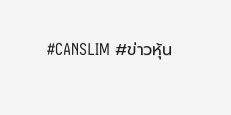#CANSLIM #ข่าวหุ้น